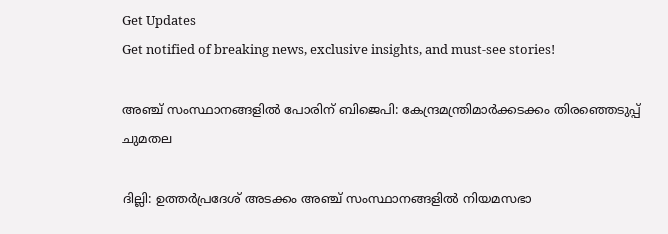Get Updates
Get notified of breaking news, exclusive insights, and must-see stories!

അഞ്ച് സംസ്ഥാനങ്ങളിൽ പോരിന് ബിജെപി: കേന്ദ്രമന്ത്രിമാർക്കടക്കം തിരഞ്ഞെടുപ്പ് ചുമതല

ദില്ലി: ഉത്തർപ്രദേശ് അടക്കം അഞ്ച് സംസ്ഥാനങ്ങളിൽ നിയമസഭാ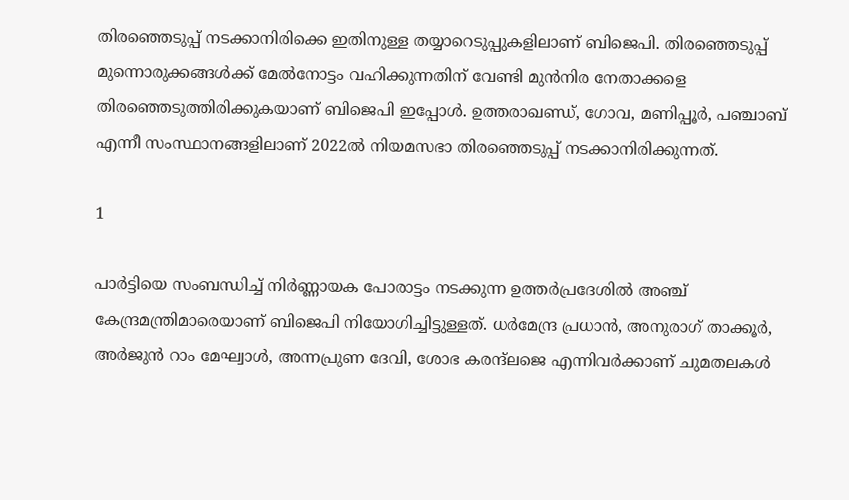തിരഞ്ഞെടുപ്പ് നടക്കാനിരിക്കെ ഇതിനുള്ള തയ്യാറെടുപ്പുകളിലാണ് ബിജെപി. തിരഞ്ഞെടുപ്പ് മുന്നൊരുക്കങ്ങൾക്ക് മേൽനോട്ടം വഹിക്കുന്നതിന് വേണ്ടി മുൻനിര നേതാക്കളെ തിരഞ്ഞെടുത്തിരിക്കുകയാണ് ബിജെപി ഇപ്പോൾ. ഉത്തരാഖണ്ഡ്, ഗോവ, മണിപ്പൂർ, പഞ്ചാബ് എന്നീ സംസ്ഥാനങ്ങളിലാണ് 2022ൽ നിയമസഭാ തിരഞ്ഞെടുപ്പ് നടക്കാനിരിക്കുന്നത്.

1

പാർട്ടിയെ സംബന്ധിച്ച് നിർണ്ണായക പോരാട്ടം നടക്കുന്ന ഉത്തർപ്രദേശിൽ അഞ്ച് കേന്ദ്രമന്ത്രിമാരെയാണ് ബിജെപി നിയോഗിച്ചിട്ടുള്ളത്. ധർമേന്ദ്ര പ്രധാൻ, അനുരാഗ് താക്കൂർ, അർജുൻ റാം മേഘ്വാൾ, അന്നപ്രുണ ദേവി, ശോഭ കരന്ദ്‌ലജെ എന്നിവർക്കാണ് ചുമതലകൾ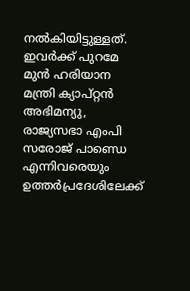നൽകിയിട്ടുള്ളത്. ഇവർക്ക് പുറമേ മുൻ ഹരിയാന മന്ത്രി ക്യാപ്റ്റൻ അഭിമന്യു, രാജ്യസഭാ എംപി സരോജ് പാണ്ഡെ എന്നിവരെയും ഉത്തർപ്രദേശിലേക്ക്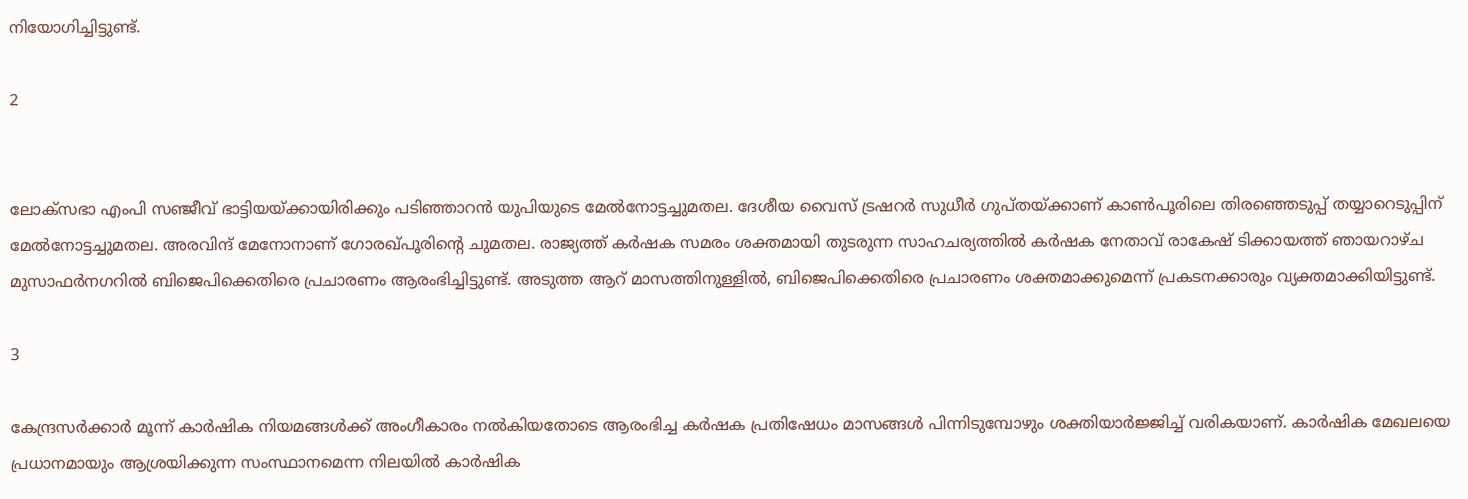നിയോഗിച്ചിട്ടുണ്ട്.

2


ലോക്സഭാ എംപി സഞ്ജീവ് ഭാട്ടിയയ്ക്കായിരിക്കും പടിഞ്ഞാറൻ യുപിയുടെ മേൽനോട്ടച്ചുമതല. ദേശീയ വൈസ് ട്രഷറർ സുധീർ ഗുപ്തയ്ക്കാണ് കാൺപൂരിലെ തിരഞ്ഞെടുപ്പ് തയ്യാറെടുപ്പിന് മേൽനോട്ടച്ചുമതല. അരവിന്ദ് മേനോനാണ് ഗോരഖ്പൂരിന്റെ ചുമതല. രാജ്യത്ത് കർഷക സമരം ശക്തമായി തുടരുന്ന സാഹചര്യത്തിൽ കർഷക നേതാവ് രാകേഷ് ടിക്കായത്ത് ഞായറാഴ്ച മുസാഫർനഗറിൽ ബിജെപിക്കെതിരെ പ്രചാരണം ആരംഭിച്ചിട്ടുണ്ട്. അടുത്ത ആറ് മാസത്തിനുള്ളിൽ, ബിജെപിക്കെതിരെ പ്രചാരണം ശക്തമാക്കുമെന്ന് പ്രകടനക്കാരും വ്യക്തമാക്കിയിട്ടുണ്ട്.

3

കേന്ദ്രസർക്കാർ മൂന്ന് കാർഷിക നിയമങ്ങൾക്ക് അംഗീകാരം നൽകിയതോടെ ആരംഭിച്ച കർഷക പ്രതിഷേധം മാസങ്ങൾ പിന്നിടുമ്പോഴും ശക്തിയാർജ്ജിച്ച് വരികയാണ്. കാർഷിക മേഖലയെ പ്രധാനമായും ആശ്രയിക്കുന്ന സംസ്ഥാനമെന്ന നിലയിൽ കാർഷിക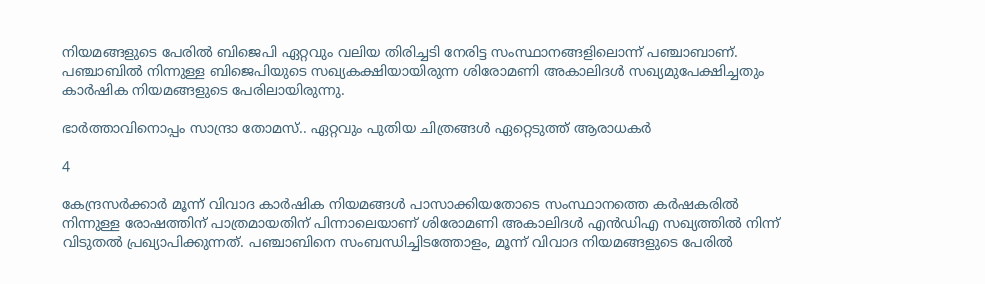നിയമങ്ങളുടെ പേരിൽ ബിജെപി ഏറ്റവും വലിയ തിരിച്ചടി നേരിട്ട സംസ്ഥാനങ്ങളിലൊന്ന് പഞ്ചാബാണ്. പഞ്ചാബിൽ നിന്നുള്ള ബിജെപിയുടെ സഖ്യകക്ഷിയായിരുന്ന ശിരോമണി അകാലിദൾ സഖ്യമുപേക്ഷിച്ചതും കാർഷിക നിയമങ്ങളുടെ പേരിലായിരുന്നു.

ഭാർത്താവിനൊപ്പം സാന്ദ്രാ തോമസ്.. ഏറ്റവും പുതിയ ചിത്രങ്ങൾ ഏറ്റെടുത്ത് ആരാധകർ

4

കേന്ദ്രസർക്കാർ മൂന്ന് വിവാദ കാർഷിക നിയമങ്ങൾ പാസാക്കിയതോടെ സംസ്ഥാനത്തെ കർഷകരിൽ നിന്നുള്ള രോഷത്തിന് പാത്രമായതിന് പിന്നാലെയാണ് ശിരോമണി അകാലിദൾ എൻഡിഎ സഖ്യത്തിൽ നിന്ന് വിടുതൽ പ്രഖ്യാപിക്കുന്നത്. പഞ്ചാബിനെ സംബന്ധിച്ചിടത്തോളം, മൂന്ന് വിവാദ നിയമങ്ങളുടെ പേരിൽ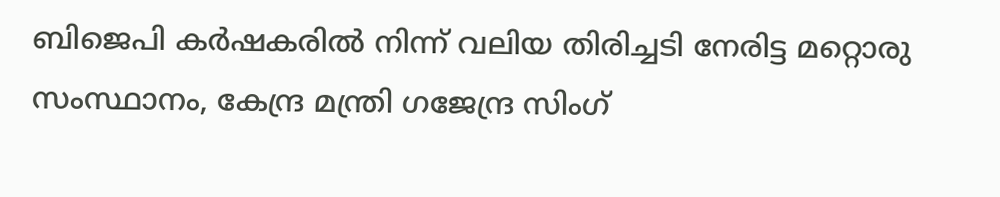ബിജെപി കർഷകരിൽ നിന്ന് വലിയ തിരിച്ചടി നേരിട്ട മറ്റൊരു സംസ്ഥാനം, കേന്ദ്ര മന്ത്രി ഗജേന്ദ്ര സിംഗ്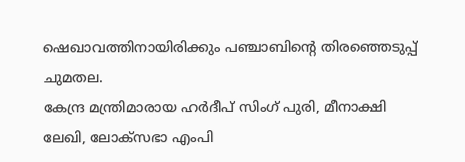ഷെഖാവത്തിനായിരിക്കും പഞ്ചാബിന്റെ തിരഞ്ഞെടുപ്പ് ചുമതല.
കേന്ദ്ര മന്ത്രിമാരായ ഹർദീപ് സിംഗ് പുരി, മീനാക്ഷി ലേഖി, ലോക്സഭാ എംപി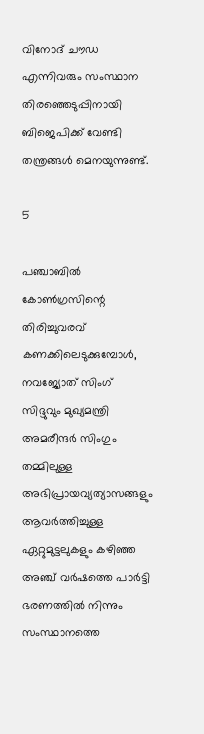വിനോദ് ചൗഡ എന്നിവരും സംസ്ഥാന തിരഞ്ഞെടുപ്പിനായി ബിജെപിക്ക് വേണ്ടി തന്ത്രങ്ങൾ മെനയുന്നുണ്ട്.

5

പഞ്ചാബിൽ കോൺഗ്രസിന്റെ തിരിച്ചുവരവ് കണക്കിലെടുക്കുമ്പോൾ, നവജ്യോത് സിംഗ് സിദ്ദുവും മുഖ്യമന്ത്രി അമരീന്ദർ സിംഗും തമ്മിലുള്ള അഭിപ്രായവ്യത്യാസങ്ങളും ആവർത്തിച്ചുള്ള ഏറ്റുമുട്ടലുകളും കഴിഞ്ഞ അഞ്ച് വർഷത്തെ പാർട്ടി ഭരണത്തിൽ നിന്നും സംസ്ഥാനത്തെ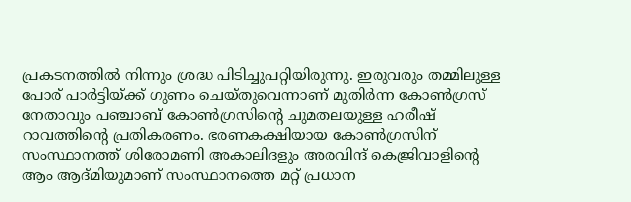പ്രകടനത്തിൽ നിന്നും ശ്രദ്ധ പിടിച്ചുപറ്റിയിരുന്നു. ഇരുവരും തമ്മിലുള്ള പോര് പാർട്ടിയ്ക്ക് ഗുണം ചെയ്തുവെന്നാണ് മുതിർന്ന കോൺഗ്രസ് നേതാവും പഞ്ചാബ് കോൺഗ്രസിന്റെ ചുമതലയുള്ള ഹരീഷ് റാവത്തിന്റെ പ്രതികരണം. ഭരണകക്ഷിയായ കോൺഗ്രസിന് സംസ്ഥാനത്ത് ശിരോമണി അകാലിദളും അരവിന്ദ് കെജ്രിവാളിന്റെ ആം ആദ്മിയുമാണ് സംസ്ഥാനത്തെ മറ്റ് പ്രധാന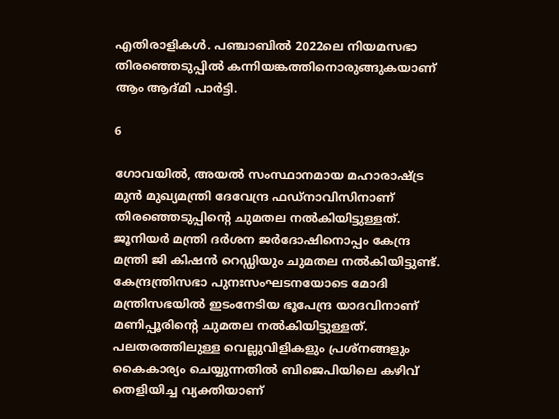എതിരാളികൾ. പഞ്ചാബിൽ 2022ലെ നിയമസഭാ തിരഞ്ഞെടുപ്പിൽ കന്നിയങ്കത്തിനൊരുങ്ങുകയാണ് ആം ആദ്മി പാർട്ടി.

6

ഗോവയിൽ, അയൽ സംസ്ഥാനമായ മഹാരാഷ്ട്ര മുൻ മുഖ്യമന്ത്രി ദേവേന്ദ്ര ഫഡ്നാവിസിനാണ് തിരഞ്ഞെടുപ്പിന്റെ ചുമതല നൽകിയിട്ടുള്ളത്. ജൂനിയർ മന്ത്രി ദർശന ജർദോഷിനൊപ്പം കേന്ദ്ര മന്ത്രി ജി കിഷൻ റെഡ്ഡിയും ചുമതല നൽകിയിട്ടുണ്ട്. കേന്ദ്രന്ത്രിസഭാ പുനഃസംഘടനയോടെ മോദി മന്ത്രിസഭയിൽ ഇടംനേടിയ ഭൂപേന്ദ്ര യാദവിനാണ് മണിപ്പൂരിന്റെ ചുമതല നൽകിയിട്ടുള്ളത്. പലതരത്തിലുള്ള വെല്ലുവിളികളും പ്രശ്നങ്ങളും കൈകാര്യം ചെയ്യുന്നതിൽ ബിജെപിയിലെ കഴിവ് തെളിയിച്ച വ്യക്തിയാണ്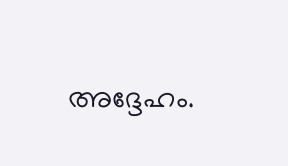അദ്ദേഹം.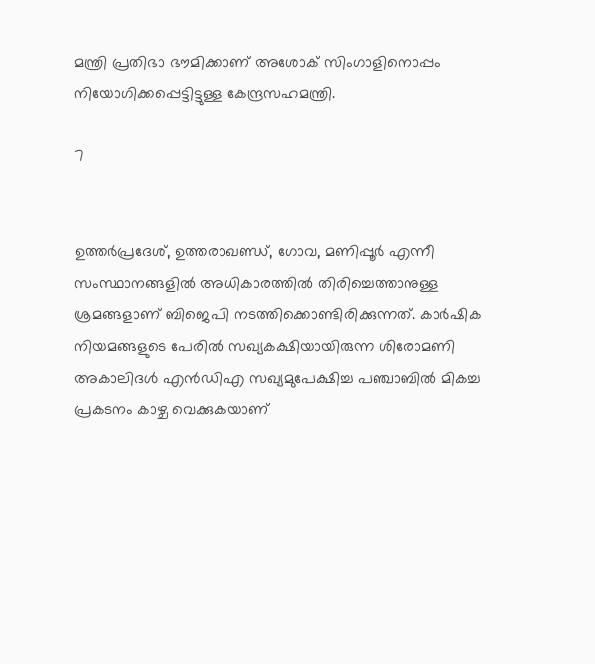മന്ത്രി പ്രതിഭാ ഭൗമിക്കാണ് അശോക് സിംഗാളിനൊപ്പം നിയോഗിക്കപ്പെട്ടിട്ടുള്ള കേന്ദ്രസഹമന്ത്രി.

7


ഉത്തർപ്രദേശ്, ഉത്തരാഖണ്ഡ്, ഗോവ, മണിപ്പൂർ എന്നീ സംസ്ഥാനങ്ങളിൽ അധികാരത്തിൽ തിരിച്ചെത്താനുള്ള ശ്രമങ്ങളാണ് ബിജെപി നടത്തിക്കൊണ്ടിരിക്കുന്നത്. കാർഷിക നിയമങ്ങളുടെ പേരിൽ സഖ്യകക്ഷിയായിരുന്ന ശിരോമണി അകാലിദൾ എൻഡിഎ സഖ്യമുപേക്ഷിച്ച പഞ്ചാബിൽ മികച്ച പ്രകടനം കാഴ്ച വെക്കുകയാണ്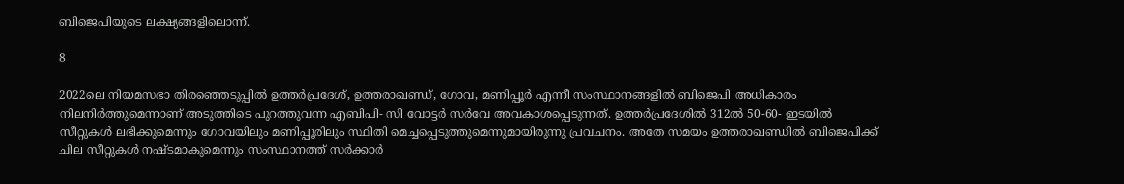ബിജെപിയുടെ ലക്ഷ്യങ്ങളിലൊന്ന്.

8

2022ലെ നിയമസഭാ തിരഞ്ഞെടുപ്പിൽ ഉത്തർപ്രദേശ്, ഉത്തരാഖണ്ഡ്, ഗോവ, മണിപ്പൂർ എന്നീ സംസ്ഥാനങ്ങളിൽ ബിജെപി അധികാരം നിലനിർത്തുമെന്നാണ് അടുത്തിടെ പുറത്തുവന്ന എബിപി- സി വോട്ടർ സർവേ അവകാശപ്പെടുന്നത്. ഉത്തർപ്രദേശിൽ 312ൽ 50-60- ഇടയിൽ സീറ്റുകൾ ലഭിക്കുമെന്നും ഗോവയിലും മണിപ്പൂരിലും സ്ഥിതി മെച്ചപ്പെടുത്തുമെന്നുമായിരുന്നു പ്രവചനം. അതേ സമയം ഉത്തരാഖണ്ഡിൽ ബിജെപിക്ക് ചില സീറ്റുകൾ നഷ്ടമാകുമെന്നും സംസ്ഥാനത്ത് സർക്കാർ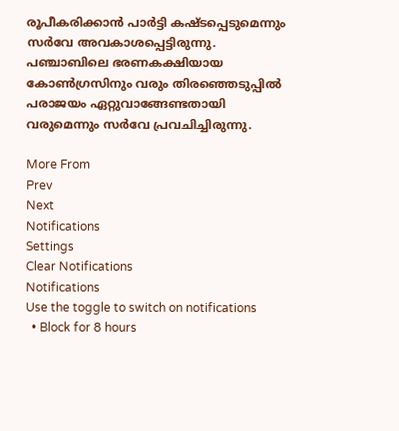രൂപീകരിക്കാൻ പാർട്ടി കഷ്ടപ്പെടുമെന്നും സർവേ അവകാശപ്പെട്ടിരുന്നു. പഞ്ചാബിലെ ഭരണകക്ഷിയായ കോൺഗ്രസിനും വരും തിരഞ്ഞെടുപ്പിൽ പരാജയം ഏറ്റുവാങ്ങേണ്ടതായി വരുമെന്നും സർവേ പ്രവചിച്ചിരുന്നു.

More From
Prev
Next
Notifications
Settings
Clear Notifications
Notifications
Use the toggle to switch on notifications
  • Block for 8 hours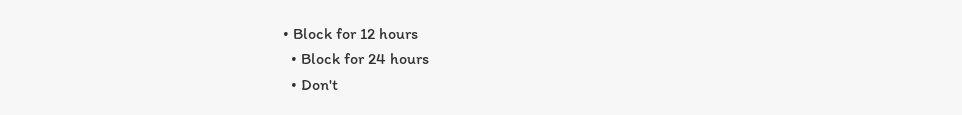• Block for 12 hours
  • Block for 24 hours
  • Don't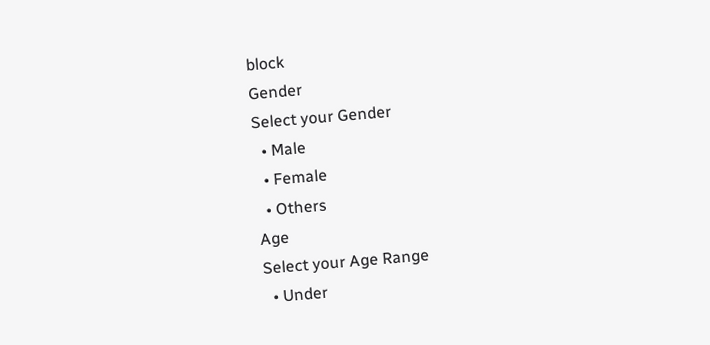block
Gender
Select your Gender
  • Male
  • Female
  • Others
Age
Select your Age Range
  • Under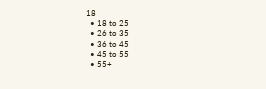18
  • 18 to 25
  • 26 to 35
  • 36 to 45
  • 45 to 55
  • 55+